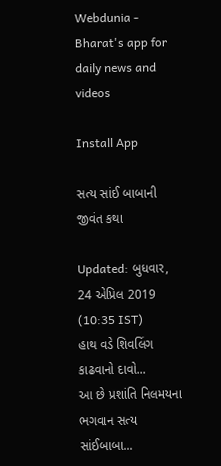Webdunia - Bharat's app for daily news and videos

Install App

સત્ય સાંઈ બાબાની જીવંત કથા

Updated: બુધવાર, 24 એપ્રિલ 2019 (10:35 IST)
હાથ વડે શિવલિંગ કાઢવાનો દાવો...
આ છે પ્રશાંતિ નિલમયના ભગવાન સત્ય સાંઈબાબા...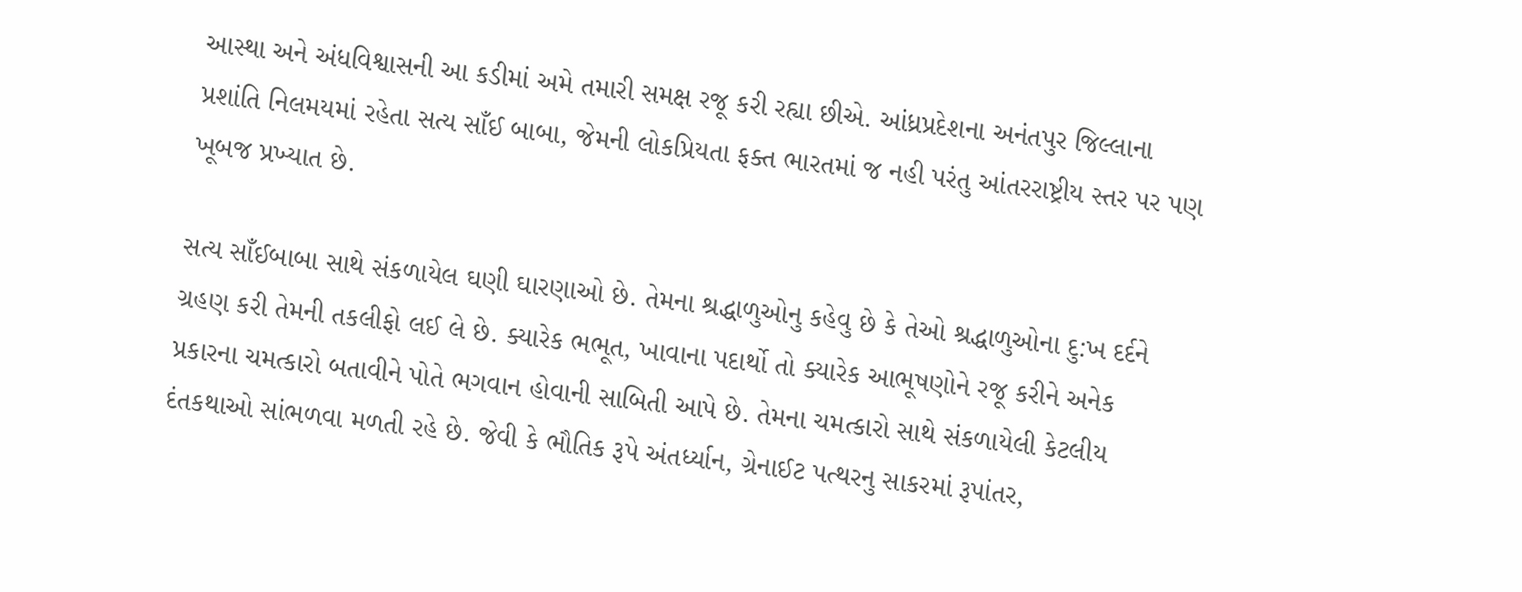આસ્થા અને અંધવિશ્વાસની આ કડીમાં અમે તમારી સમક્ષ રજૂ કરી રહ્યા છીએ. આંધ્રપ્રદેશના અનંતપુર જિલ્લાના પ્રશાંતિ નિલમયમાં રહેતા સત્ય સાઁઈ બાબા, જેમની લોકપ્રિયતા ફક્ત ભારતમાં જ નહી પરંતુ આંતરરાષ્ટ્રીય સ્તર પર પણ ખૂબજ પ્રખ્યાત છે.

સત્ય સાઁઈબાબા સાથે સંકળાયેલ ઘણી ઘારણાઓ છે. તેમના શ્રદ્ધાળુઓનુ કહેવુ છે કે તેઓ શ્રદ્ધાળુઓના દુ:ખ દર્દને ગ્રહણ કરી તેમની તકલીફો લઈ લે છે. ક્યારેક ભભૂત, ખાવાના પદાર્થો તો ક્યારેક આભૂષણોને રજૂ કરીને અનેક પ્રકારના ચમત્કારો બતાવીને પોતે ભગવાન હોવાની સાબિતી આપે છે. તેમના ચમત્કારો સાથે સંકળાયેલી કેટલીય દંતકથાઓ સાંભળવા મળતી રહે છે. જેવી કે ભૌતિક રૂપે અંતર્ધ્યાન, ગ્રેનાઈટ પત્થરનુ સાકરમાં રૂપાંતર,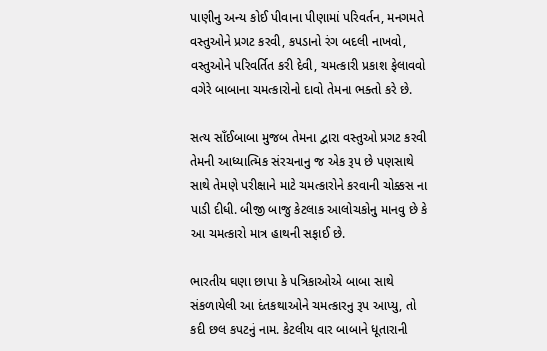પાણીનુ અન્ય કોઈ પીવાના પીણામાં પરિવર્તન, મનગમતે વસ્તુઓને પ્રગટ કરવી, કપડાનો રંગ બદલી નાખવો, વસ્તુઓને પરિવર્તિત કરી દેવી, ચમત્કારી પ્રકાશ ફેલાવવો વગેરે બાબાના ચમત્કારોનો દાવો તેમના ભક્તો કરે છે.

સત્ય સાઁઈબાબા મુજબ તેમના દ્વારા વસ્તુઓ પ્રગટ કરવી તેમની આધ્યાત્મિક સંરચનાનુ જ એક રૂપ છે પણસાથે સાથે તેમણે પરીક્ષાને માટે ચમત્કારોને કરવાની ચોક્કસ ના પાડી દીધી. બીજી બાજુ કેટલાક આલોચકોનુ માનવુ છે કે આ ચમત્કારો માત્ર હાથની સફાઈ છે.

ભારતીય ઘણા છાપા કે પત્રિકાઓએ બાબા સાથે સંકળાયેલી આ દંતકથાઓને ચમત્કારનુ રૂપ આપ્યુ, તો કદી છલ કપટનું નામ. કેટલીય વાર બાબાને ધૂતારાની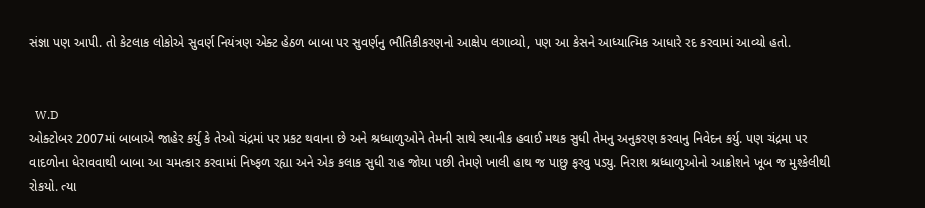સંજ્ઞા પણ આપી. તો કેટલાક લોકોએ સુવર્ણ નિયંત્રણ એક્ટ હેઠળ બાબા પર સુવર્ણનુ ભૌતિકીકરણનો આક્ષેપ લગાવ્યો, પણ આ કેસને આધ્યાત્મિક આધારે રદ કરવામાં આવ્યો હતો.


  W.D
ઓક્ટોબર 2007માં બાબાએ જાહેર કર્યુ કે તેઓ ચંદ્રમાં પર પ્રકટ થવાના છે અને શ્રધ્ધાળુઓને તેમની સાથે સ્થાનીક હવાઈ મથક સુધી તેમનુ અનુકરણ કરવાનુ નિવેદન કર્યુ. પણ ચંદ્રમા પર વાદળોના ધેરાવવાથી બાબા આ ચમત્કાર કરવામાં નિષ્ફળ રહ્યા અને એક કલાક સુધી રાહ જોયા પછી તેમણે ખાલી હાથ જ પાછુ ફરવુ પડ્યુ. નિરાશ શ્રધ્ધાળુઓનો આક્રોશને ખૂબ જ મુશ્કેલીથી રોકયો. ત્યા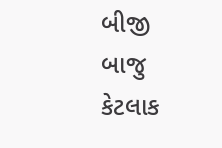બીજી બાજુ કેટલાક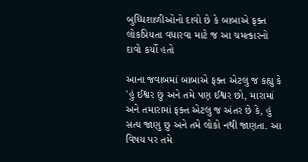બુધ્ધિશાળીઓનો દાવો છે કે બાબાએ ફક્ત લોકપ્રિયતા વધારવા માટે જ આ ચમત્કારનો દાવો કર્યો હતો

આના જવાબમાં બાબાએ ફક્ત એટલુ જ કહ્યુ કે 'હું ઈશ્વર છું અને તમે પણ ઈશ્વર છો, મારામાં અને તમારામાં ફક્ત એટલુ જ અંતર છે કે, હું સત્ય જાણુ છુ અને તમે લોકો નથી જાણતા. આ વિષય પર તમે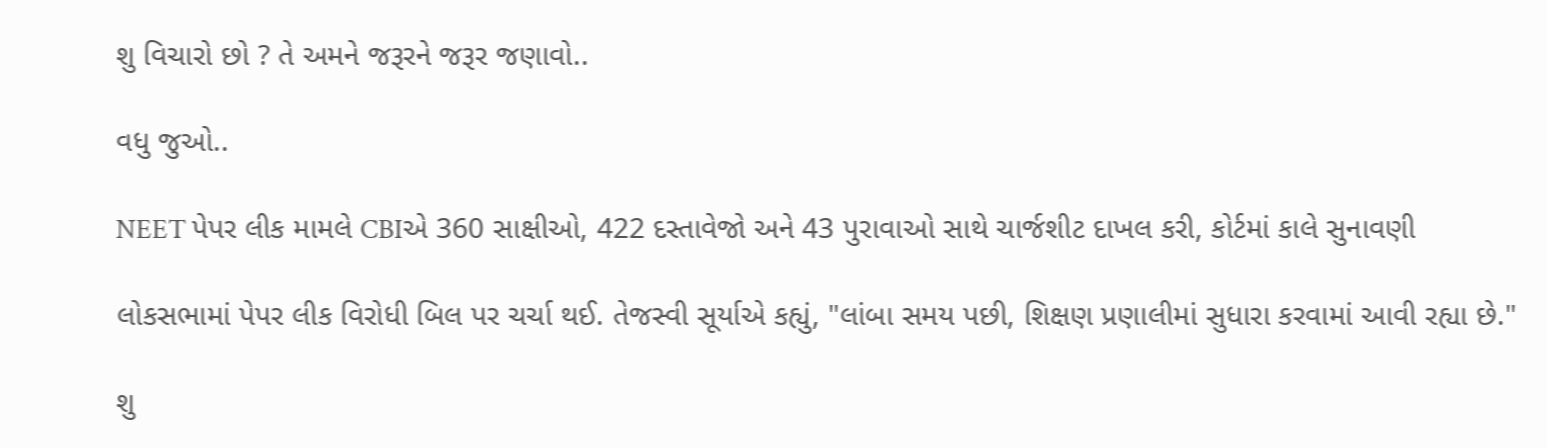શુ વિચારો છો ? તે અમને જરૂરને જરૂર જણાવો..

વધુ જુઓ..

NEET પેપર લીક મામલે CBIએ 360 સાક્ષીઓ, 422 દસ્તાવેજો અને 43 પુરાવાઓ સાથે ચાર્જશીટ દાખલ કરી, કોર્ટમાં કાલે સુનાવણી

લોકસભામાં પેપર લીક વિરોધી બિલ પર ચર્ચા થઈ. તેજસ્વી સૂર્યાએ કહ્યું, "લાંબા સમય પછી, શિક્ષણ પ્રણાલીમાં સુધારા કરવામાં આવી રહ્યા છે."

શુ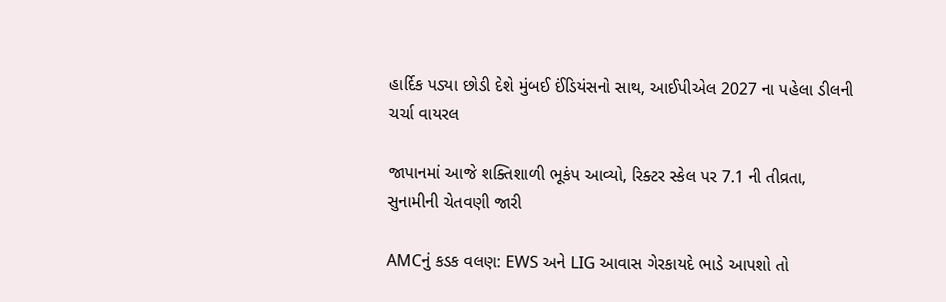હાર્દિક પડ્યા છોડી દેશે મુંબઈ ઈંડિયંસનો સાથ, આઈપીએલ 2027 ના પહેલા ડીલની ચર્ચા વાયરલ

જાપાનમાં આજે શક્તિશાળી ભૂકંપ આવ્યો, રિક્ટર સ્કેલ પર 7.1 ની તીવ્રતા, સુનામીની ચેતવણી જારી

AMCનું કડક વલણ: EWS અને LIG આવાસ ગેરકાયદે ભાડે આપશો તો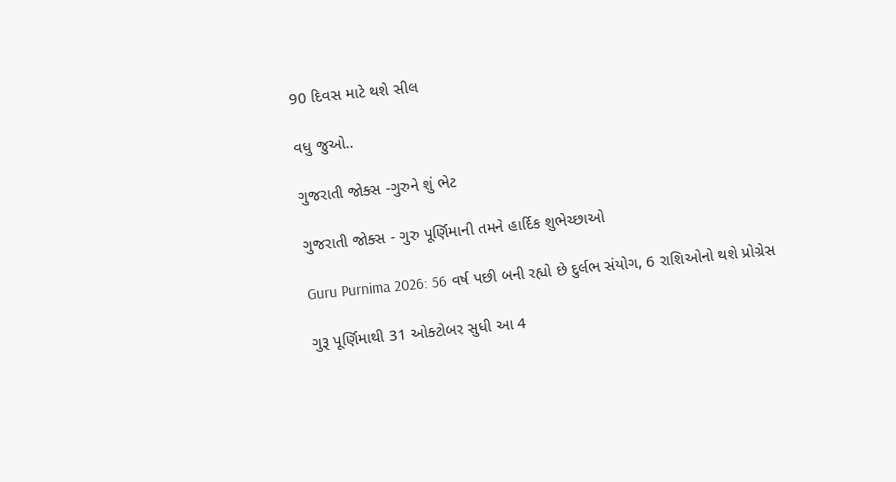90 દિવસ માટે થશે સીલ

વધુ જુઓ..

ગુજરાતી જોક્સ -ગુરુને શું ભેટ

ગુજરાતી જોક્સ - ગુરુ પૂર્ણિમાની તમને હાર્દિક શુભેચ્છાઓ

Guru Purnima 2026: 56 વર્ષ પછી બની રહ્યો છે દુર્લભ સંયોગ, 6 રાશિઓનો થશે પ્રોગ્રેસ

ગુરૂ પૂર્ણિમાથી 31 ઓક્ટોબર સુધી આ 4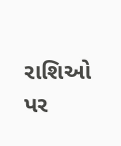રાશિઓ પર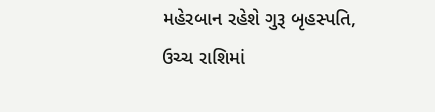મહેરબાન રહેશે ગુરૂ બૃહસ્પતિ, ઉચ્ચ રાશિમાં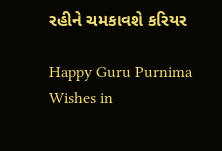રહીને ચમકાવશે કરિયર

Happy Guru Purnima Wishes in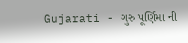Gujarati - ગુરુ પૂર્ણિમા ની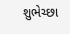શુભેચ્છા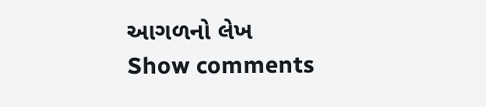આગળનો લેખ
Show comments